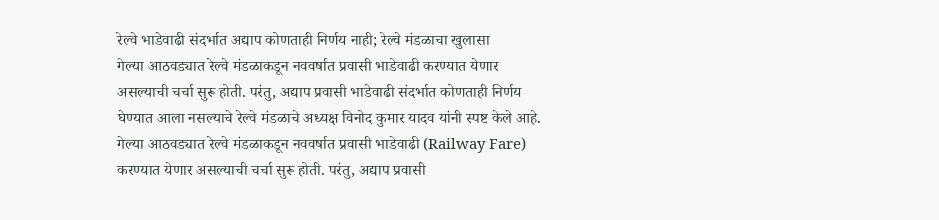रेल्वे भाडेवाढी संदर्भात अद्याप कोणताही निर्णय नाही; रेल्वे मंडळाचा खुलासा
गेल्या आठवड्यात रेल्वे मंडळाकडून नववर्षात प्रवासी भाडेवाढी करण्यात येणार असल्याची चर्चा सुरू होती. परंतु, अद्याप प्रवासी भाडेवाढी संदर्भात कोणताही निर्णय घेण्यात आला नसल्याचे रेल्वे मंडळाचे अध्यक्ष विनोद कुमार यादव यांनी स्पष्ट केले आहे.
गेल्या आठवड्यात रेल्वे मंडळाकडून नववर्षात प्रवासी भाडेवाढी (Railway Fare) करण्यात येणार असल्याची चर्चा सुरू होती. परंतु, अद्याप प्रवासी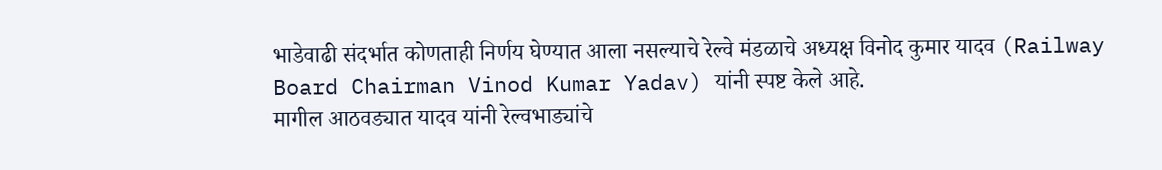भाडेवाढी संदर्भात कोणताही निर्णय घेण्यात आला नसल्याचे रेल्वे मंडळाचे अध्यक्ष विनोद कुमार यादव (Railway Board Chairman Vinod Kumar Yadav) यांनी स्पष्ट केले आहे.
मागील आठवड्यात यादव यांनी रेल्वभाड्यांचे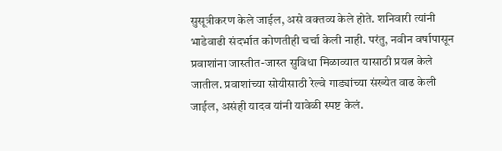सुसूत्रीकरण केले जाईल, असे वक्तव्य केले होते. शनिवारी त्यांनी भाडेवाढी संदर्भात कोणतीही चर्चा केली नाही. परंतु, नवीन वर्षापासून प्रवाशांना जास्तीत-जास्त सुविधा मिळाव्यात यासाठी प्रयत्न केले जातील. प्रवाशांच्या सोयीसाठी रेल्वे गाड्यांच्या संख्येत वाढ केली जाईल, असंही यादव यांनी यावेळी स्पष्ट केलं.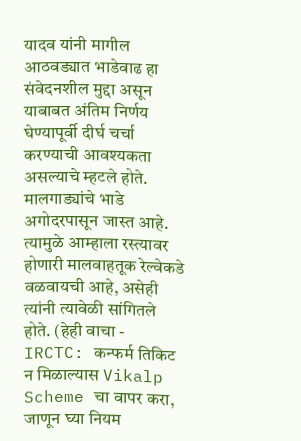यादव यांनी मागील आठवड्यात भाडेवाढ हा संवेदनशील मुद्दा असून याबाबत अंतिम निर्णय घेण्यापूर्वी दीर्घ चर्चा करण्याची आवश्यकता असल्याचे म्हटले होते. मालगाड्यांचे भाडे अगोदरपासून जास्त आहे. त्यामुळे आम्हाला रस्त्यावर होणारी मालवाहतूक रेल्वेकडे वळवायची आहे, असेही त्यांनी त्यावेळी सांगितले होते. (हेही वाचा - IRCTC: कन्फर्म तिकिट न मिळाल्यास Vikalp Scheme चा वापर करा, जाणून घ्या नियम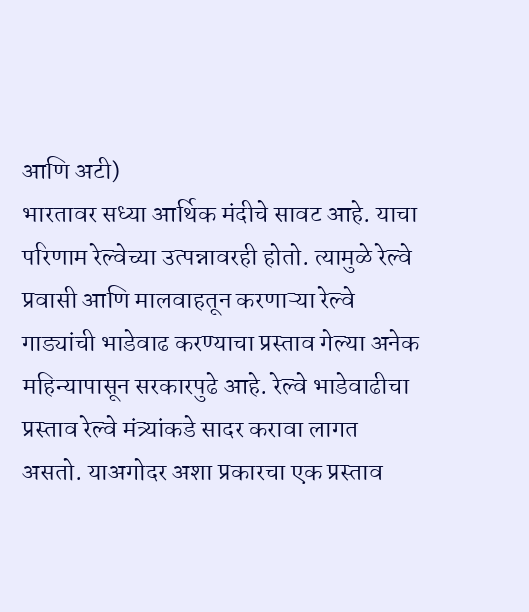आणि अटी)
भारतावर सध्या आर्थिक मंदीचे सावट आहे. याचा परिणाम रेल्वेच्या उत्पन्नावरही होतो. त्यामुळे रेल्वे प्रवासी आणि मालवाहतून करणाऱ्या रेल्वे गाड्यांची भाडेवाढ करण्याचा प्रस्ताव गेल्या अनेक महिन्यापासून सरकारपुढे आहे. रेल्वे भाडेवाढीचा प्रस्ताव रेल्वे मंत्र्यांकडे सादर करावा लागत असतो. याअगोदर अशा प्रकारचा एक प्रस्ताव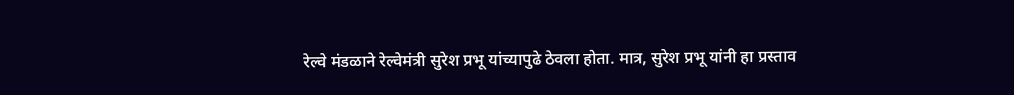रेल्वे मंडळाने रेल्वेमंत्री सुरेश प्रभू यांच्यापुढे ठेवला होता. मात्र, सुरेश प्रभू यांनी हा प्रस्ताव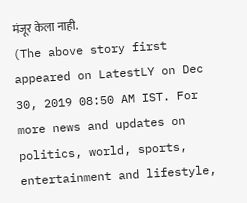मंजूर केला नाही.
(The above story first appeared on LatestLY on Dec 30, 2019 08:50 AM IST. For more news and updates on politics, world, sports, entertainment and lifestyle,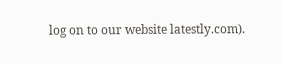log on to our website latestly.com).